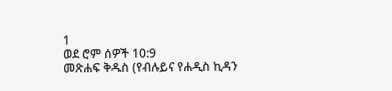1
ወደ ሮም ሰዎች 10:9
መጽሐፍ ቅዱስ (የብሉይና የሐዲስ ኪዳን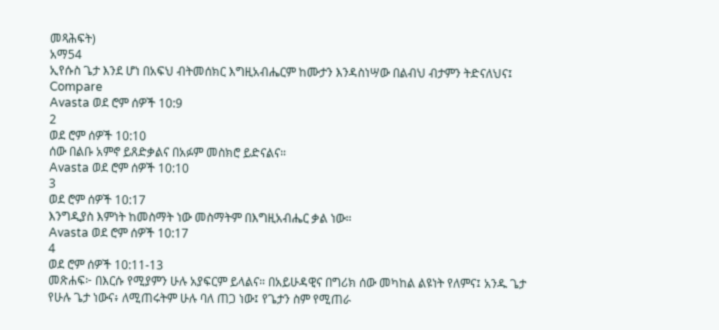መጻሕፍት)
አማ54
ኢየሱስ ጌታ እንደ ሆነ በአፍህ ብትመሰክር እግዚአብሔርም ከሙታን እንዳስነሣው በልብህ ብታምን ትድናለህና፤
Compare
Avasta ወደ ሮም ሰዎች 10:9
2
ወደ ሮም ሰዎች 10:10
ሰው በልቡ አምኖ ይጸድቃልና በአፉም መስክሮ ይድናልና።
Avasta ወደ ሮም ሰዎች 10:10
3
ወደ ሮም ሰዎች 10:17
እንግዲያስ እምነት ከመስማት ነው መስማትም በእግዚአብሔር ቃል ነው።
Avasta ወደ ሮም ሰዎች 10:17
4
ወደ ሮም ሰዎች 10:11-13
መጽሐፍ፦ በእርሱ የሚያምን ሁሉ አያፍርም ይላልና። በአይሁዳዊና በግሪክ ሰው መካከል ልዩነት የለምና፤ አንዱ ጌታ የሁሉ ጌታ ነውና፥ ለሚጠሩትም ሁሉ ባለ ጠጋ ነው፤ የጌታን ስም የሚጠራ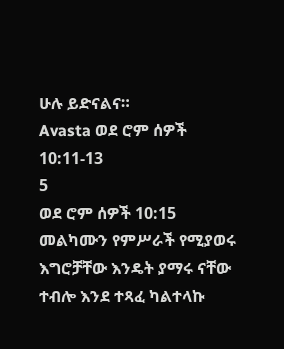ሁሉ ይድናልና።
Avasta ወደ ሮም ሰዎች 10:11-13
5
ወደ ሮም ሰዎች 10:15
መልካሙን የምሥራች የሚያወሩ እግሮቻቸው እንዴት ያማሩ ናቸው ተብሎ እንደ ተጻፈ ካልተላኩ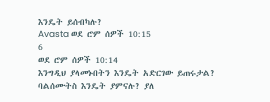እንዴት ይሰብካሉ?
Avasta ወደ ሮም ሰዎች 10:15
6
ወደ ሮም ሰዎች 10:14
እንግዲህ ያላመኑበትን እንዴት አድርገው ይጠሩታል? ባልሰሙትስ እንዴት ያምናሉ? ያለ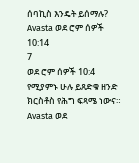ሰባኪስ እንዴት ይሰማሉ?
Avasta ወደ ሮም ሰዎች 10:14
7
ወደ ሮም ሰዎች 10:4
የሚያምኑ ሁሉ ይጸድቁ ዘንድ ክርስቶስ የሕግ ፍጻሜ ነውና።
Avasta ወደ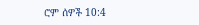ሮም ሰዎች 10:4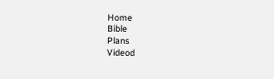Home
Bible
Plans
Videod